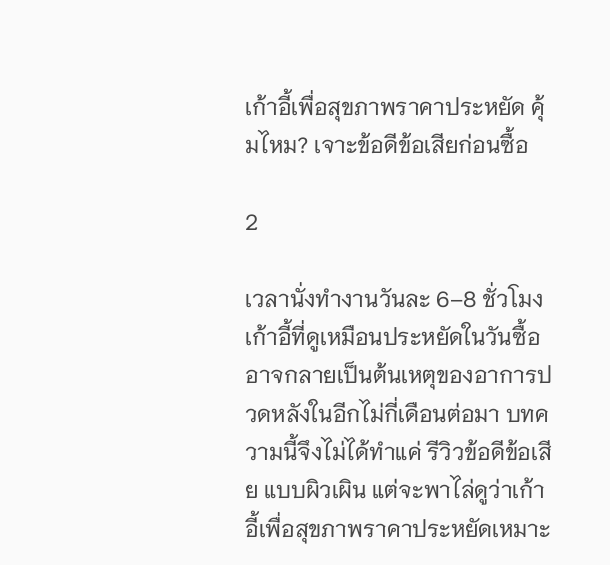เก้าอี้เพื่อสุขภาพราคาประหยัด คุ้มไหม? เจาะข้อดีข้อเสียก่อนซื้อ

2

เวลานั่งทำงานวันละ 6–8 ชั่วโมง เก้าอี้ที่ดูเหมือนประหยัดในวันซื้อ อาจกลายเป็นต้นเหตุของอาการปวดหลังในอีกไม่กี่เดือนต่อมา บทความนี้จึงไม่ได้ทำแค่ รีวิวข้อดีข้อเสีย แบบผิวเผิน แต่จะพาไล่ดูว่าเก้าอี้เพื่อสุขภาพราคาประหยัดเหมาะ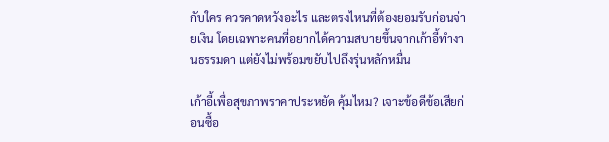กับใคร ควรคาดหวังอะไร และตรงไหนที่ต้องยอมรับก่อนจ่ายเงิน โดยเฉพาะคนที่อยากได้ความสบายขึ้นจากเก้าอี้ทำงานธรรมดา แต่ยังไม่พร้อมขยับไปถึงรุ่นหลักหมื่น

เก้าอี้เพื่อสุขภาพราคาประหยัด คุ้มไหม? เจาะข้อดีข้อเสียก่อนซื้อ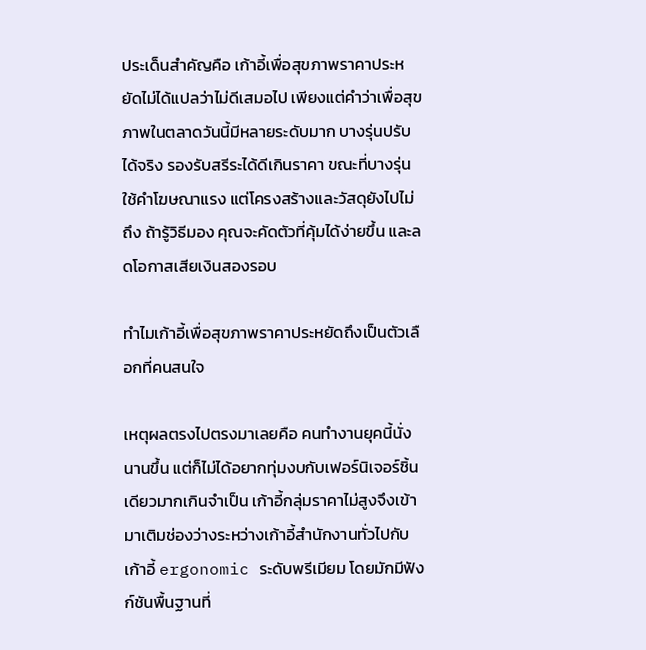ประเด็นสำคัญคือ เก้าอี้เพื่อสุขภาพราคาประหยัดไม่ได้แปลว่าไม่ดีเสมอไป เพียงแต่คำว่าเพื่อสุขภาพในตลาดวันนี้มีหลายระดับมาก บางรุ่นปรับได้จริง รองรับสรีระได้ดีเกินราคา ขณะที่บางรุ่นใช้คำโฆษณาแรง แต่โครงสร้างและวัสดุยังไปไม่ถึง ถ้ารู้วิธีมอง คุณจะคัดตัวที่คุ้มได้ง่ายขึ้น และลดโอกาสเสียเงินสองรอบ

ทำไมเก้าอี้เพื่อสุขภาพราคาประหยัดถึงเป็นตัวเลือกที่คนสนใจ

เหตุผลตรงไปตรงมาเลยคือ คนทำงานยุคนี้นั่งนานขึ้น แต่ก็ไม่ได้อยากทุ่มงบกับเฟอร์นิเจอร์ชิ้นเดียวมากเกินจำเป็น เก้าอี้กลุ่มราคาไม่สูงจึงเข้ามาเติมช่องว่างระหว่างเก้าอี้สำนักงานทั่วไปกับเก้าอี้ ergonomic ระดับพรีเมียม โดยมักมีฟังก์ชันพื้นฐานที่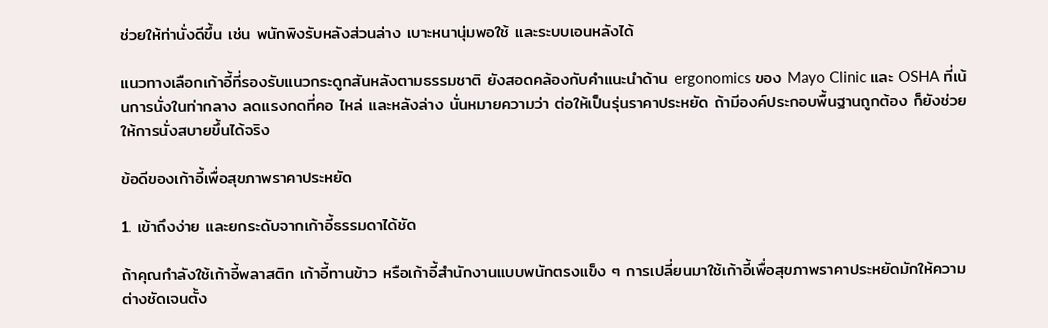ช่วยให้ท่านั่งดีขึ้น เช่น พนักพิงรับหลังส่วนล่าง เบาะหนานุ่มพอใช้ และระบบเอนหลังได้

แนวทางเลือกเก้าอี้ที่รองรับแนวกระดูกสันหลังตามธรรมชาติ ยังสอดคล้องกับคำแนะนำด้าน ergonomics ของ Mayo Clinic และ OSHA ที่เน้นการนั่งในท่ากลาง ลดแรงกดที่คอ ไหล่ และหลังล่าง นั่นหมายความว่า ต่อให้เป็นรุ่นราคาประหยัด ถ้ามีองค์ประกอบพื้นฐานถูกต้อง ก็ยังช่วยให้การนั่งสบายขึ้นได้จริง

ข้อดีของเก้าอี้เพื่อสุขภาพราคาประหยัด

1. เข้าถึงง่าย และยกระดับจากเก้าอี้ธรรมดาได้ชัด

ถ้าคุณกำลังใช้เก้าอี้พลาสติก เก้าอี้ทานข้าว หรือเก้าอี้สำนักงานแบบพนักตรงแข็ง ๆ การเปลี่ยนมาใช้เก้าอี้เพื่อสุขภาพราคาประหยัดมักให้ความต่างชัดเจนตั้ง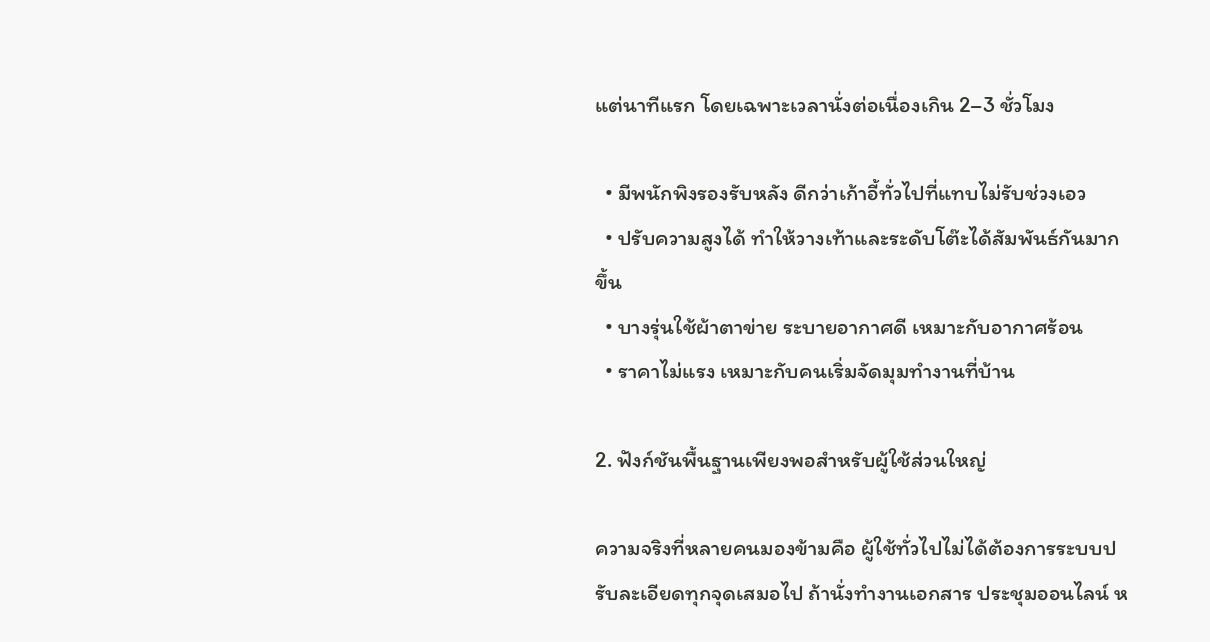แต่นาทีแรก โดยเฉพาะเวลานั่งต่อเนื่องเกิน 2–3 ชั่วโมง

  • มีพนักพิงรองรับหลัง ดีกว่าเก้าอี้ทั่วไปที่แทบไม่รับช่วงเอว
  • ปรับความสูงได้ ทำให้วางเท้าและระดับโต๊ะได้สัมพันธ์กันมากขึ้น
  • บางรุ่นใช้ผ้าตาข่าย ระบายอากาศดี เหมาะกับอากาศร้อน
  • ราคาไม่แรง เหมาะกับคนเริ่มจัดมุมทำงานที่บ้าน

2. ฟังก์ชันพื้นฐานเพียงพอสำหรับผู้ใช้ส่วนใหญ่

ความจริงที่หลายคนมองข้ามคือ ผู้ใช้ทั่วไปไม่ได้ต้องการระบบปรับละเอียดทุกจุดเสมอไป ถ้านั่งทำงานเอกสาร ประชุมออนไลน์ ห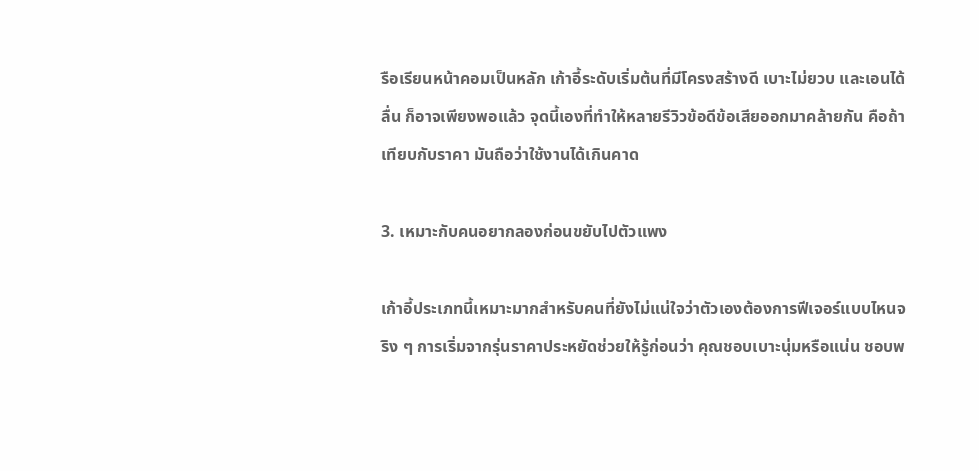รือเรียนหน้าคอมเป็นหลัก เก้าอี้ระดับเริ่มต้นที่มีโครงสร้างดี เบาะไม่ยวบ และเอนได้ลื่น ก็อาจเพียงพอแล้ว จุดนี้เองที่ทำให้หลายรีวิวข้อดีข้อเสียออกมาคล้ายกัน คือถ้าเทียบกับราคา มันถือว่าใช้งานได้เกินคาด

3. เหมาะกับคนอยากลองก่อนขยับไปตัวแพง

เก้าอี้ประเภทนี้เหมาะมากสำหรับคนที่ยังไม่แน่ใจว่าตัวเองต้องการฟีเจอร์แบบไหนจริง ๆ การเริ่มจากรุ่นราคาประหยัดช่วยให้รู้ก่อนว่า คุณชอบเบาะนุ่มหรือแน่น ชอบพ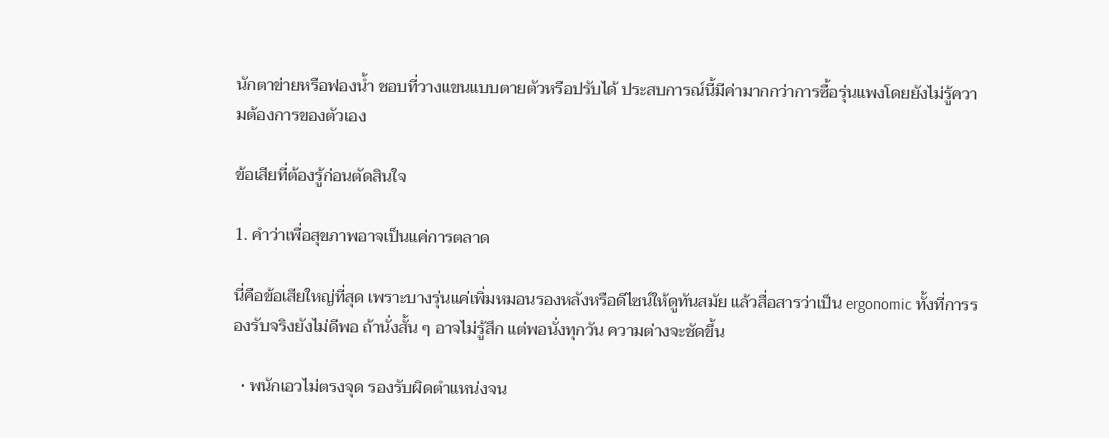นักตาข่ายหรือฟองน้ำ ชอบที่วางแขนแบบตายตัวหรือปรับได้ ประสบการณ์นี้มีค่ามากกว่าการซื้อรุ่นแพงโดยยังไม่รู้ความต้องการของตัวเอง

ข้อเสียที่ต้องรู้ก่อนตัดสินใจ

1. คำว่าเพื่อสุขภาพอาจเป็นแค่การตลาด

นี่คือข้อเสียใหญ่ที่สุด เพราะบางรุ่นแค่เพิ่มหมอนรองหลังหรือดีไซน์ให้ดูทันสมัย แล้วสื่อสารว่าเป็น ergonomic ทั้งที่การรองรับจริงยังไม่ดีพอ ถ้านั่งสั้น ๆ อาจไม่รู้สึก แต่พอนั่งทุกวัน ความต่างจะชัดขึ้น

  • พนักเอวไม่ตรงจุด รองรับผิดตำแหน่งจน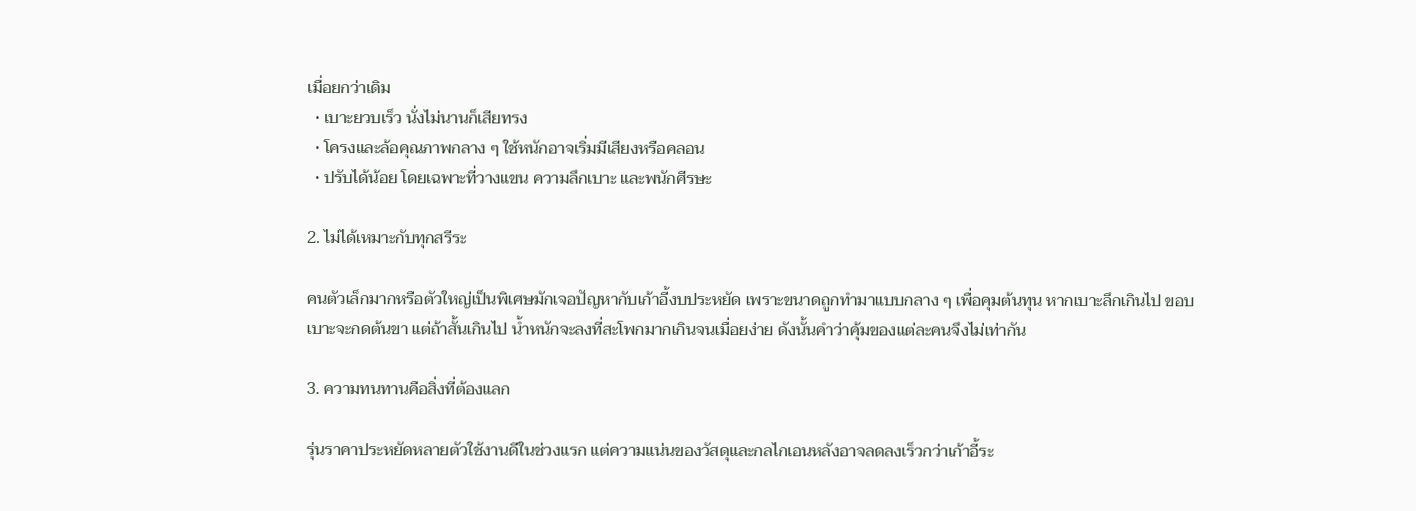เมื่อยกว่าเดิม
  • เบาะยวบเร็ว นั่งไม่นานก็เสียทรง
  • โครงและล้อคุณภาพกลาง ๆ ใช้หนักอาจเริ่มมีเสียงหรือคลอน
  • ปรับได้น้อย โดยเฉพาะที่วางแขน ความลึกเบาะ และพนักศีรษะ

2. ไม่ได้เหมาะกับทุกสรีระ

คนตัวเล็กมากหรือตัวใหญ่เป็นพิเศษมักเจอปัญหากับเก้าอี้งบประหยัด เพราะขนาดถูกทำมาแบบกลาง ๆ เพื่อคุมต้นทุน หากเบาะลึกเกินไป ขอบเบาะจะกดต้นขา แต่ถ้าสั้นเกินไป น้ำหนักจะลงที่สะโพกมากเกินจนเมื่อยง่าย ดังนั้นคำว่าคุ้มของแต่ละคนจึงไม่เท่ากัน

3. ความทนทานคือสิ่งที่ต้องแลก

รุ่นราคาประหยัดหลายตัวใช้งานดีในช่วงแรก แต่ความแน่นของวัสดุและกลไกเอนหลังอาจลดลงเร็วกว่าเก้าอี้ระ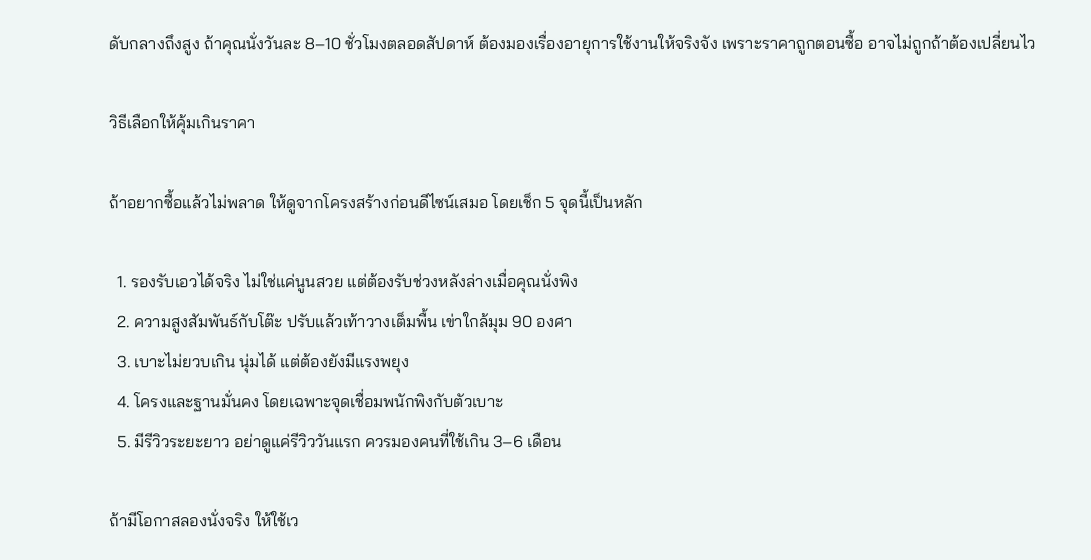ดับกลางถึงสูง ถ้าคุณนั่งวันละ 8–10 ชั่วโมงตลอดสัปดาห์ ต้องมองเรื่องอายุการใช้งานให้จริงจัง เพราะราคาถูกตอนซื้อ อาจไม่ถูกถ้าต้องเปลี่ยนไว

วิธีเลือกให้คุ้มเกินราคา

ถ้าอยากซื้อแล้วไม่พลาด ให้ดูจากโครงสร้างก่อนดีไซน์เสมอ โดยเช็ก 5 จุดนี้เป็นหลัก

  1. รองรับเอวได้จริง ไม่ใช่แค่นูนสวย แต่ต้องรับช่วงหลังล่างเมื่อคุณนั่งพิง
  2. ความสูงสัมพันธ์กับโต๊ะ ปรับแล้วเท้าวางเต็มพื้น เข่าใกล้มุม 90 องศา
  3. เบาะไม่ยวบเกิน นุ่มได้ แต่ต้องยังมีแรงพยุง
  4. โครงและฐานมั่นคง โดยเฉพาะจุดเชื่อมพนักพิงกับตัวเบาะ
  5. มีรีวิวระยะยาว อย่าดูแค่รีวิววันแรก ควรมองคนที่ใช้เกิน 3–6 เดือน

ถ้ามีโอกาสลองนั่งจริง ให้ใช้เว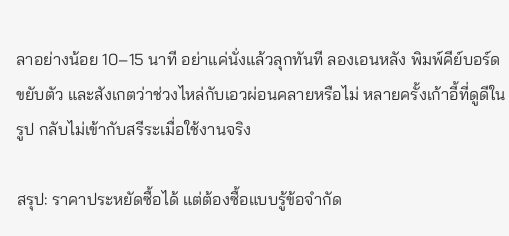ลาอย่างน้อย 10–15 นาที อย่าแค่นั่งแล้วลุกทันที ลองเอนหลัง พิมพ์คีย์บอร์ด ขยับตัว และสังเกตว่าช่วงไหล่กับเอวผ่อนคลายหรือไม่ หลายครั้งเก้าอี้ที่ดูดีในรูป กลับไม่เข้ากับสรีระเมื่อใช้งานจริง

สรุป: ราคาประหยัดซื้อได้ แต่ต้องซื้อแบบรู้ข้อจำกัด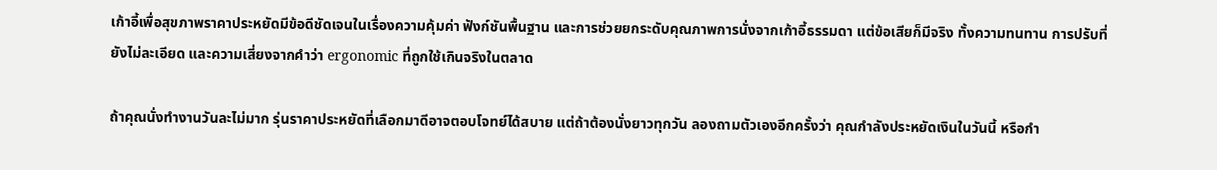เก้าอี้เพื่อสุขภาพราคาประหยัดมีข้อดีชัดเจนในเรื่องความคุ้มค่า ฟังก์ชันพื้นฐาน และการช่วยยกระดับคุณภาพการนั่งจากเก้าอี้ธรรมดา แต่ข้อเสียก็มีจริง ทั้งความทนทาน การปรับที่ยังไม่ละเอียด และความเสี่ยงจากคำว่า ergonomic ที่ถูกใช้เกินจริงในตลาด

ถ้าคุณนั่งทำงานวันละไม่มาก รุ่นราคาประหยัดที่เลือกมาดีอาจตอบโจทย์ได้สบาย แต่ถ้าต้องนั่งยาวทุกวัน ลองถามตัวเองอีกครั้งว่า คุณกำลังประหยัดเงินในวันนี้ หรือกำ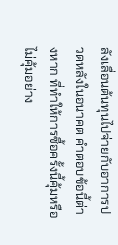ลังเลื่อนต้นทุนไปจ่ายกับอาการปวดหลังในอนาคต คำตอบข้อนี้ต่างหาก ที่ทำให้การซื้อครั้งนี้คุ้มหรือไม่คุ้มอย่าง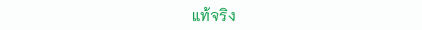แท้จริง